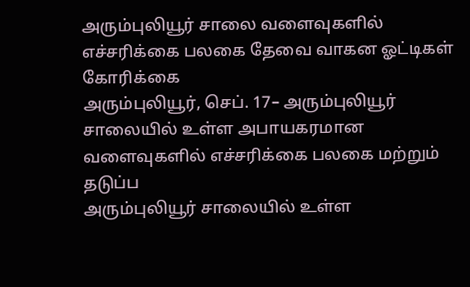அரும்புலியூர் சாலை வளைவுகளில் எச்சரிக்கை பலகை தேவை வாகன ஓட்டிகள் கோரிக்கை
அரும்புலியூர், செப். 17– அரும்புலியூர் சாலையில் உள்ள அபாயகரமான வளைவுகளில் எச்சரிக்கை பலகை மற்றும் தடுப்ப
அரும்புலியூர் சாலையில் உள்ள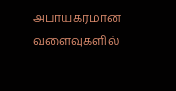அபாயகரமான வளைவுகளில்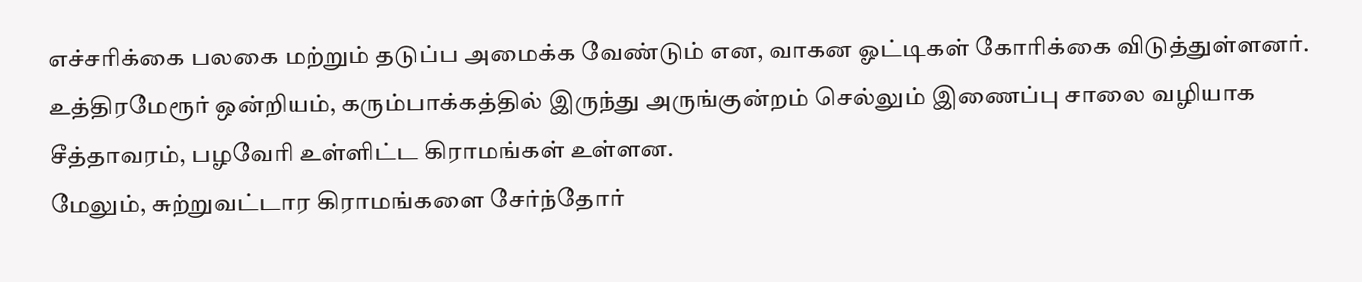எச்சரிக்கை பலகை மற்றும் தடுப்ப அமைக்க வேண்டும் என, வாகன ஓட்டிகள் கோரிக்கை விடுத்துள்ளனர்.
உத்திரமேரூர் ஒன்றியம், கரும்பாக்கத்தில் இருந்து அருங்குன்றம் செல்லும் இணைப்பு சாலை வழியாக சீத்தாவரம், பழவேரி உள்ளிட்ட கிராமங்கள் உள்ளன.
மேலும், சுற்றுவட்டார கிராமங்களை சேர்ந்தோர்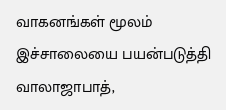வாகனங்கள் மூலம் இச்சாலையை பயன்படுத்தி வாலாஜாபாத்,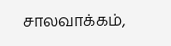சாலவாக்கம்,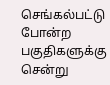செங்கல்பட்டு போன்ற பகுதிகளுக்கு சென்று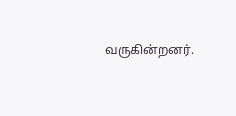வருகின்றனர்.